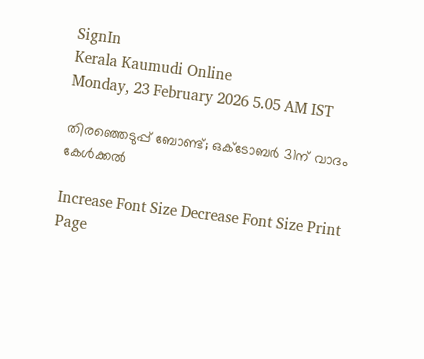SignIn
Kerala Kaumudi Online
Monday, 23 February 2026 5.05 AM IST

തിരഞ്ഞെടുപ്പ് ബോണ്ട്; ഒക്ടോബർ 31ന് വാദം കേൾക്കൽ

Increase Font Size Decrease Font Size Print Page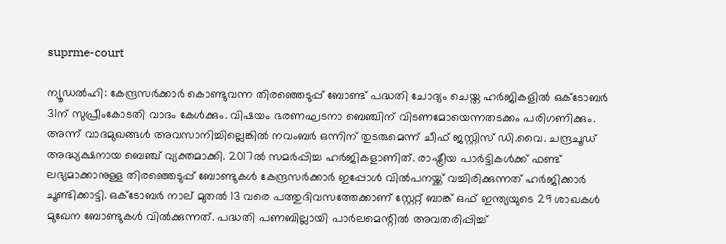suprme-court

ന്യൂഡൽഹി: കേന്ദ്രസർക്കാർ കൊണ്ടുവന്ന തിരഞ്ഞെടുപ്പ് ബോണ്ട് പദ്ധതി ചോദ്യം ചെയ്ത ഹർജികളിൽ ഒക്ടോബർ 31ന് സുപ്രീംകോടതി വാദം കേൾക്കും. വിഷയം ഭരണഘടനാ ബെഞ്ചിന് വിടണമോയെന്നതടക്കം പരിഗണിക്കും. അന്ന് വാദമുഖങ്ങൾ അവസാനിച്ചില്ലെങ്കിൽ നവംബർ ഒന്നിന് തുടരുമെന്ന് ചീഫ് ജസ്റ്റിസ് ഡി.വൈ. ചന്ദ്രചൂഡ് അദ്ധ്യക്ഷനായ ബെഞ്ച് വ്യക്തമാക്കി. 2017ൽ സമർപ്പിച്ച ഹർജികളാണിത്. രാഷ്ട്രീയ പാർട്ടികൾക്ക് ഫണ്ട് ലഭ്യമാക്കാനുള്ള തിരഞ്ഞെടുപ്പ് ബോണ്ടുകൾ കേന്ദ്രസർക്കാർ ഇപ്പോൾ വിൽപനയ്ക്ക് വച്ചിരിക്കുന്നത് ഹർജിക്കാർ ചൂണ്ടിക്കാട്ടി. ഒക്ടോബർ നാല് മുതൽ 13 വരെ പത്തുദിവസത്തേക്കാണ് സ്റ്റേറ്റ് ബാങ്ക് ഒഫ് ഇന്ത്യയുടെ 29 ശാഖകൾ മുഖേന ബോണ്ടുകൾ വിൽക്കുന്നത്. പദ്ധതി പണബില്ലായി പാർലമെന്റിൽ അവതരിപ്പിച്ച്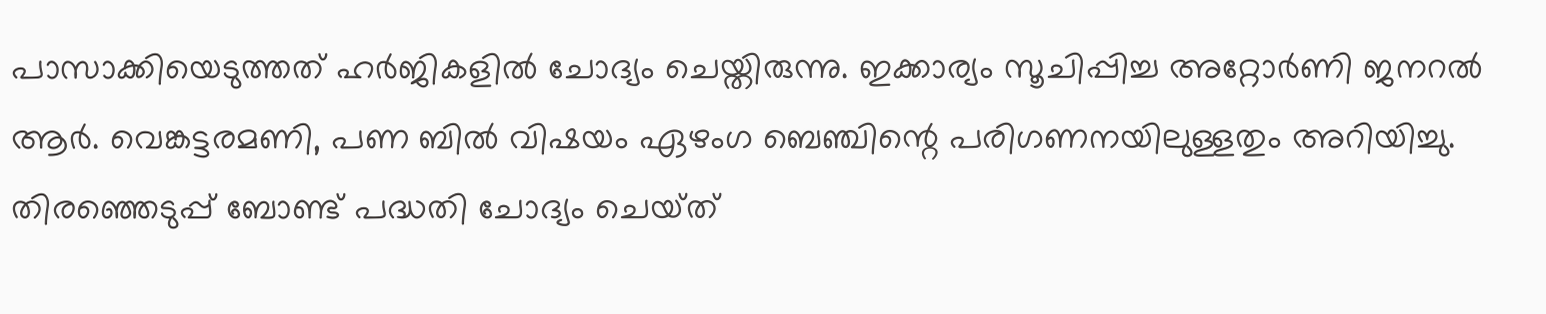പാസാക്കിയെടുത്തത് ഹർജികളിൽ ചോദ്യം ചെയ്തിരുന്നു. ഇക്കാര്യം സൂചിപ്പിച്ച അറ്റോർണി ജനറൽ ആർ. വെങ്കട്ടരമണി, പണ ബിൽ വിഷയം ഏഴംഗ ബെഞ്ചിന്റെ പരിഗണനയിലുള്ളതും അറിയിച്ചു. തിരഞ്ഞെടുപ്പ് ബോണ്ട് പദ്ധതി ചോദ്യം ചെയ്‌ത്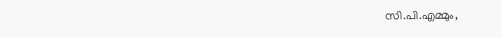സി.പി.എമ്മും,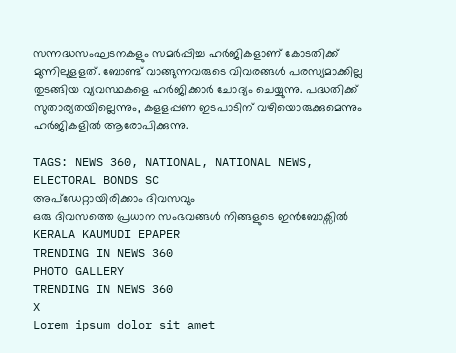സന്നദ്ധസംഘടനകളും സമർപ്പിച്ച ഹർജികളാണ് കോടതിക്ക് മുന്നിലുളളത്. ബോണ്ട് വാങ്ങുന്നവരുടെ വിവരങ്ങൾ പരസ്യമാക്കില്ല തുടങ്ങിയ വ്യവസ്ഥകളെ ഹർജിക്കാർ ചോദ്യം ചെയ്യുന്നു. പദ്ധതിക്ക് സുതാര്യതയില്ലെന്നും, കളളപ്പണ ഇടപാടിന് വഴിയൊരുക്കുമെന്നും ഹർജികളിൽ ആരോപിക്കുന്നു.

TAGS: NEWS 360, NATIONAL, NATIONAL NEWS, ELECTORAL BONDS SC
അപ്ഡേറ്റായിരിക്കാം ദിവസവും
ഒരു ദിവസത്തെ പ്രധാന സംഭവങ്ങൾ നിങ്ങളുടെ ഇൻബോക്സിൽ
KERALA KAUMUDI EPAPER
TRENDING IN NEWS 360
PHOTO GALLERY
TRENDING IN NEWS 360
X
Lorem ipsum dolor sit amet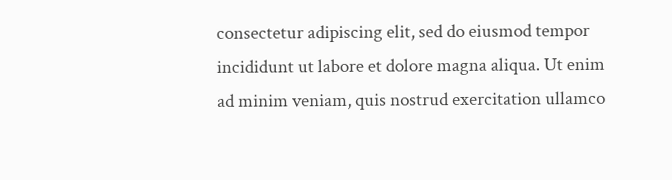consectetur adipiscing elit, sed do eiusmod tempor incididunt ut labore et dolore magna aliqua. Ut enim ad minim veniam, quis nostrud exercitation ullamco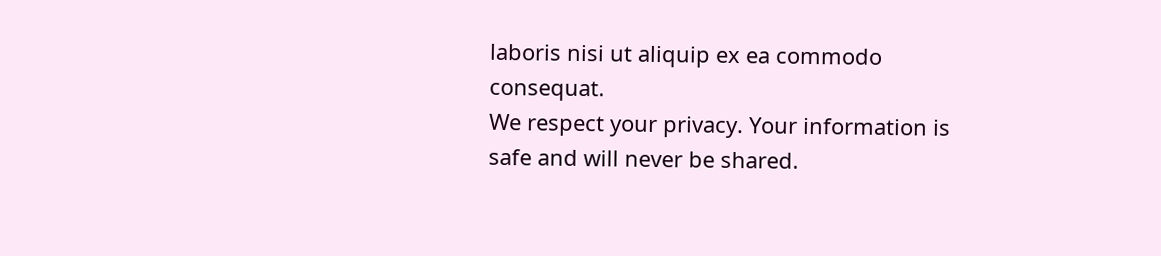laboris nisi ut aliquip ex ea commodo consequat.
We respect your privacy. Your information is safe and will never be shared.